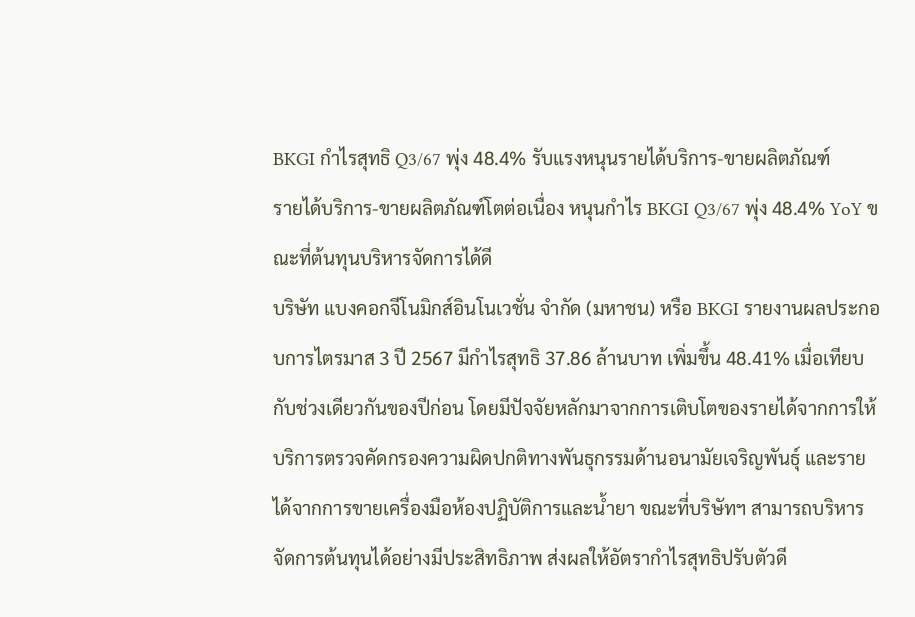BKGI กำไรสุทธิ Q3/67 พุ่ง 48.4% รับแรงหนุนรายได้บริการ-ขายผลิตภัณฑ์
รายได้บริการ-ขายผลิตภัณฑ์โตต่อเนื่อง หนุนกำไร BKGI Q3/67 พุ่ง 48.4% YoY ขณะที่ต้นทุนบริหารจัดการได้ดี
บริษัท แบงคอกจีโนมิกส์อินโนเวชั่น จำกัด (มหาชน) หรือ BKGI รายงานผลประกอบการไตรมาส 3 ปี 2567 มีกำไรสุทธิ 37.86 ล้านบาท เพิ่มขึ้น 48.41% เมื่อเทียบกับช่วงเดียวกันของปีก่อน โดยมีปัจจัยหลักมาจากการเติบโตของรายได้จากการให้บริการตรวจคัดกรองความผิดปกติทางพันธุกรรมด้านอนามัยเจริญพันธุ์ และรายได้จากการขายเครื่องมือห้องปฏิบัติการและน้ำยา ขณะที่บริษัทฯ สามารถบริหารจัดการต้นทุนได้อย่างมีประสิทธิภาพ ส่งผลให้อัตรากำไรสุทธิปรับตัวดี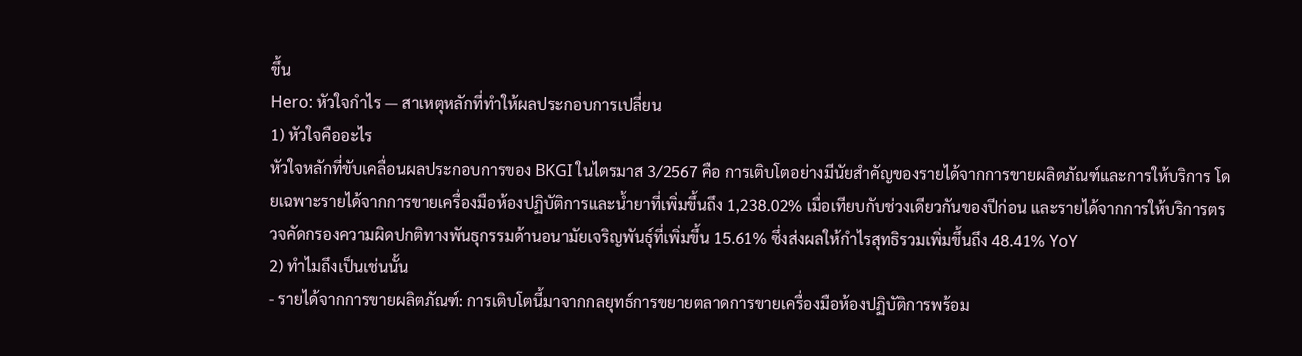ขึ้น
Hero: หัวใจกำไร — สาเหตุหลักที่ทำให้ผลประกอบการเปลี่ยน
1) หัวใจคืออะไร
หัวใจหลักที่ขับเคลื่อนผลประกอบการของ BKGI ในไตรมาส 3/2567 คือ การเติบโตอย่างมีนัยสำคัญของรายได้จากการขายผลิตภัณฑ์และการให้บริการ โดยเฉพาะรายได้จากการขายเครื่องมือห้องปฏิบัติการและน้ำยาที่เพิ่มขึ้นถึง 1,238.02% เมื่อเทียบกับช่วงเดียวกันของปีก่อน และรายได้จากการให้บริการตรวจคัดกรองความผิดปกติทางพันธุกรรมด้านอนามัยเจริญพันธุ์ที่เพิ่มขึ้น 15.61% ซึ่งส่งผลให้กำไรสุทธิรวมเพิ่มขึ้นถึง 48.41% YoY
2) ทำไมถึงเป็นเช่นนั้น
- รายได้จากการขายผลิตภัณฑ์: การเติบโตนี้มาจากกลยุทธ์การขยายตลาดการขายเครื่องมือห้องปฏิบัติการพร้อม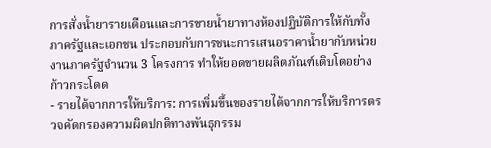การสั่งน้ำยารายเดือนและการขายน้ำยาทางห้องปฏิบัติการให้กับทั้งภาครัฐและเอกชน ประกอบกับการชนะการเสนอราคาน้ำยากับหน่วยงานภาครัฐจำนวน 3 โครงการ ทำให้ยอดขายผลิตภัณฑ์เติบโตอย่างก้าวกระโดด
- รายได้จากการให้บริการ: การเพิ่มขึ้นของรายได้จากการให้บริการตรวจคัดกรองความผิดปกติทางพันธุกรรม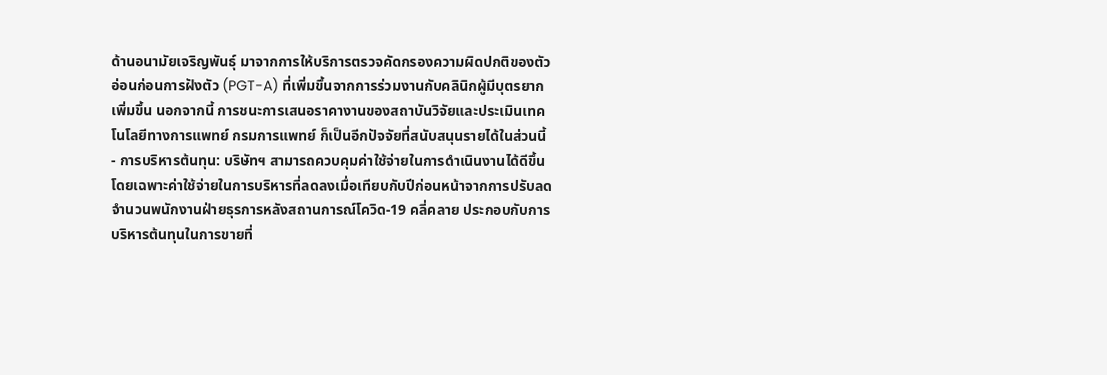ด้านอนามัยเจริญพันธุ์ มาจากการให้บริการตรวจคัดกรองความผิดปกติของตัวอ่อนก่อนการฝังตัว (PGT-A) ที่เพิ่มขึ้นจากการร่วมงานกับคลินิกผู้มีบุตรยากเพิ่มขึ้น นอกจากนี้ การชนะการเสนอราคางานของสถาบันวิจัยและประเมินเทคโนโลยีทางการแพทย์ กรมการแพทย์ ก็เป็นอีกปัจจัยที่สนับสนุนรายได้ในส่วนนี้
- การบริหารต้นทุน: บริษัทฯ สามารถควบคุมค่าใช้จ่ายในการดำเนินงานได้ดีขึ้น โดยเฉพาะค่าใช้จ่ายในการบริหารที่ลดลงเมื่อเทียบกับปีก่อนหน้าจากการปรับลดจำนวนพนักงานฝ่ายธุรการหลังสถานการณ์โควิด-19 คลี่คลาย ประกอบกับการบริหารต้นทุนในการขายที่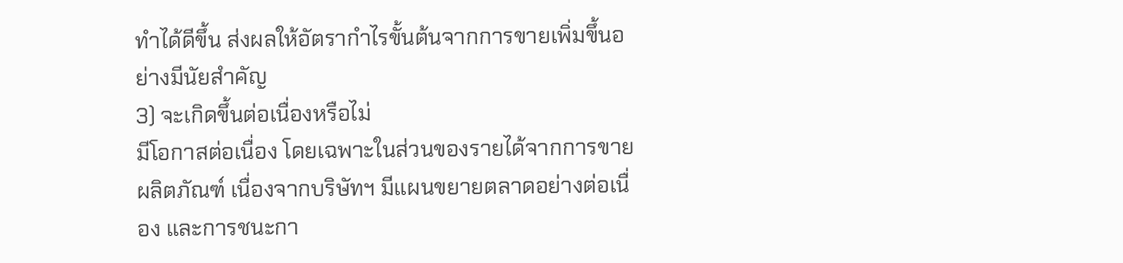ทำได้ดีขึ้น ส่งผลให้อัตรากำไรขั้นต้นจากการขายเพิ่มขึ้นอย่างมีนัยสำคัญ
3) จะเกิดขึ้นต่อเนื่องหรือไม่
มีโอกาสต่อเนื่อง โดยเฉพาะในส่วนของรายได้จากการขายผลิตภัณฑ์ เนื่องจากบริษัทฯ มีแผนขยายตลาดอย่างต่อเนื่อง และการชนะกา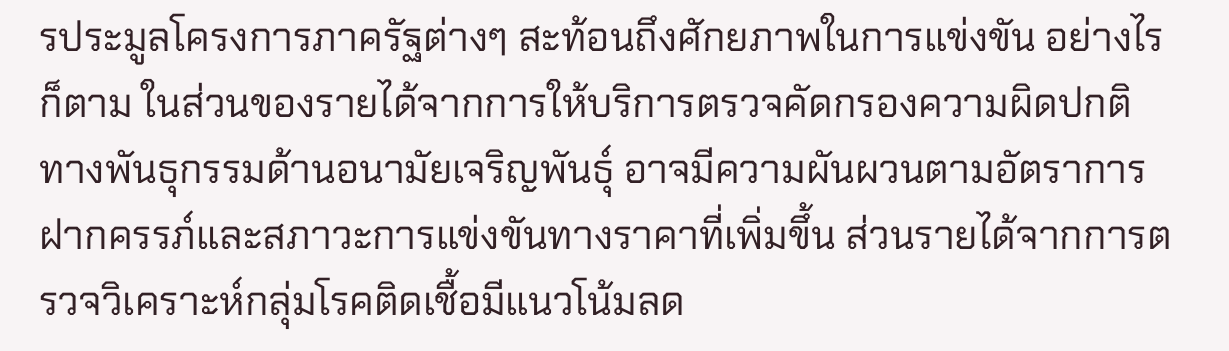รประมูลโครงการภาครัฐต่างๆ สะท้อนถึงศักยภาพในการแข่งขัน อย่างไรก็ตาม ในส่วนของรายได้จากการให้บริการตรวจคัดกรองความผิดปกติทางพันธุกรรมด้านอนามัยเจริญพันธุ์ อาจมีความผันผวนตามอัตราการฝากครรภ์และสภาวะการแข่งขันทางราคาที่เพิ่มขึ้น ส่วนรายได้จากการตรวจวิเคราะห์กลุ่มโรคติดเชื้อมีแนวโน้มลด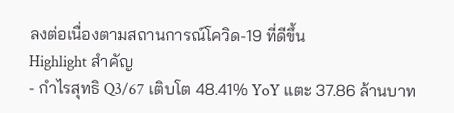ลงต่อเนื่องตามสถานการณ์โควิด-19 ที่ดีขึ้น
Highlight สำคัญ
- กำไรสุทธิ Q3/67 เติบโต 48.41% YoY แตะ 37.86 ล้านบาท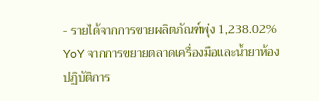- รายได้จากการขายผลิตภัณฑ์พุ่ง 1,238.02% YoY จากการขยายตลาดเครื่องมือและน้ำยาห้องปฏิบัติการ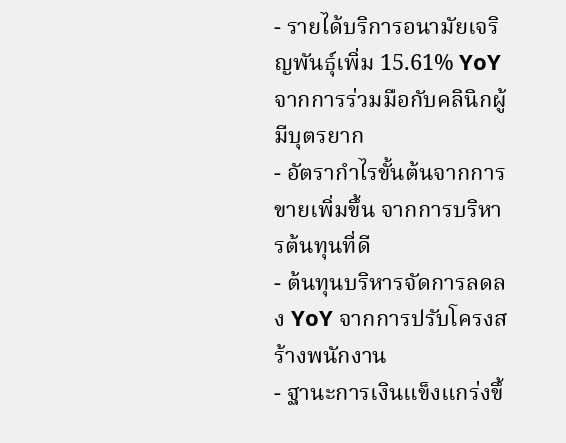- รายได้บริการอนามัยเจริญพันธุ์เพิ่ม 15.61% YoY จากการร่วมมือกับคลินิกผู้มีบุตรยาก
- อัตรากำไรขั้นต้นจากการขายเพิ่มขึ้น จากการบริหารต้นทุนที่ดี
- ต้นทุนบริหารจัดการลดลง YoY จากการปรับโครงสร้างพนักงาน
- ฐานะการเงินแข็งแกร่งขึ้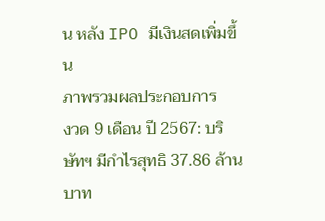น หลัง IPO มีเงินสดเพิ่มขึ้น
ภาพรวมผลประกอบการ
งวด 9 เดือน ปี 2567: บริษัทฯ มีกำไรสุทธิ 37.86 ล้านบาท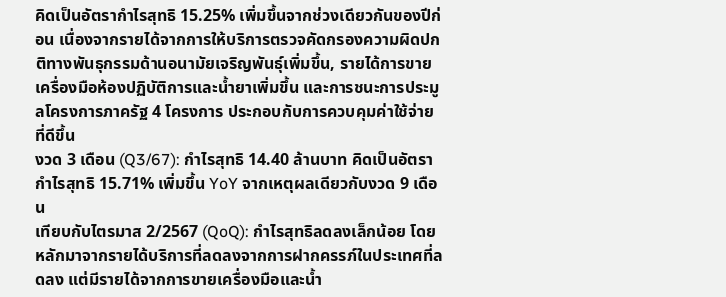คิดเป็นอัตรากำไรสุทธิ 15.25% เพิ่มขึ้นจากช่วงเดียวกันของปีก่อน เนื่องจากรายได้จากการให้บริการตรวจคัดกรองความผิดปกติทางพันธุกรรมด้านอนามัยเจริญพันธุ์เพิ่มขึ้น, รายได้การขายเครื่องมือห้องปฏิบัติการและน้ำยาเพิ่มขึ้น และการชนะการประมูลโครงการภาครัฐ 4 โครงการ ประกอบกับการควบคุมค่าใช้จ่ายที่ดีขึ้น
งวด 3 เดือน (Q3/67): กำไรสุทธิ 14.40 ล้านบาท คิดเป็นอัตรากำไรสุทธิ 15.71% เพิ่มขึ้น YoY จากเหตุผลเดียวกับงวด 9 เดือน
เทียบกับไตรมาส 2/2567 (QoQ): กำไรสุทธิลดลงเล็กน้อย โดยหลักมาจากรายได้บริการที่ลดลงจากการฝากครรภ์ในประเทศที่ลดลง แต่มีรายได้จากการขายเครื่องมือและน้ำ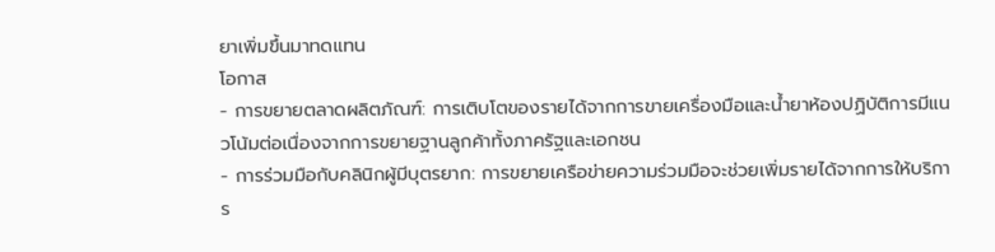ยาเพิ่มขึ้นมาทดแทน
โอกาส
- การขยายตลาดผลิตภัณฑ์: การเติบโตของรายได้จากการขายเครื่องมือและน้ำยาห้องปฏิบัติการมีแนวโน้มต่อเนื่องจากการขยายฐานลูกค้าทั้งภาครัฐและเอกชน
- การร่วมมือกับคลินิกผู้มีบุตรยาก: การขยายเครือข่ายความร่วมมือจะช่วยเพิ่มรายได้จากการให้บริการ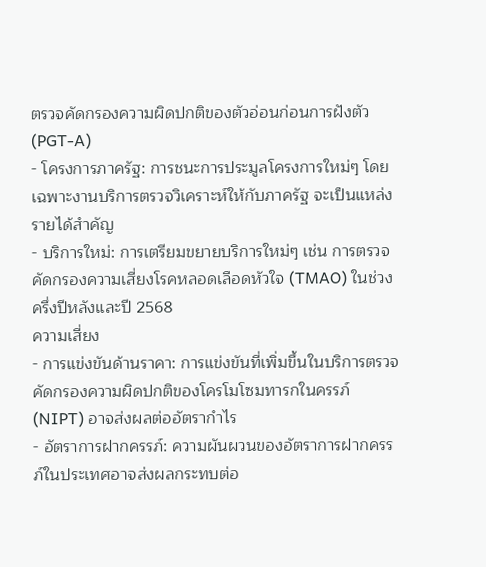ตรวจคัดกรองความผิดปกติของตัวอ่อนก่อนการฝังตัว (PGT-A)
- โครงการภาครัฐ: การชนะการประมูลโครงการใหม่ๆ โดยเฉพาะงานบริการตรวจวิเคราะห์ให้กับภาครัฐ จะเป็นแหล่งรายได้สำคัญ
- บริการใหม่: การเตรียมขยายบริการใหม่ๆ เช่น การตรวจคัดกรองความเสี่ยงโรคหลอดเลือดหัวใจ (TMAO) ในช่วงครึ่งปีหลังและปี 2568
ความเสี่ยง
- การแข่งขันด้านราคา: การแข่งขันที่เพิ่มขึ้นในบริการตรวจคัดกรองความผิดปกติของโครโมโซมทารกในครรภ์ (NIPT) อาจส่งผลต่ออัตรากำไร
- อัตราการฝากครรภ์: ความผันผวนของอัตราการฝากครรภ์ในประเทศอาจส่งผลกระทบต่อ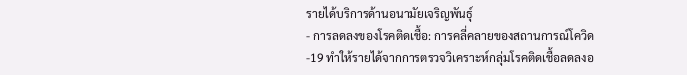รายได้บริการด้านอนามัยเจริญพันธุ์
- การลดลงของโรคติดเชื้อ: การคลี่คลายของสถานการณ์โควิด-19 ทำให้รายได้จากการตรวจวิเคราะห์กลุ่มโรคติดเชื้อลดลงอ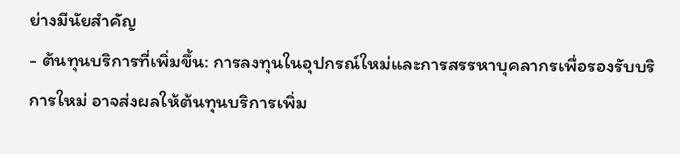ย่างมีนัยสำคัญ
- ต้นทุนบริการที่เพิ่มขึ้น: การลงทุนในอุปกรณ์ใหม่และการสรรหาบุคลากรเพื่อรองรับบริการใหม่ อาจส่งผลให้ต้นทุนบริการเพิ่ม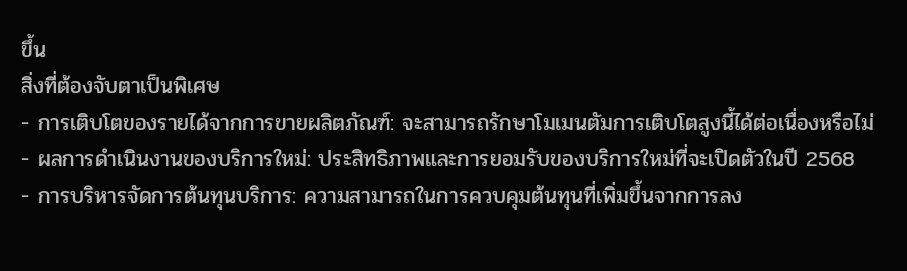ขึ้น
สิ่งที่ต้องจับตาเป็นพิเศษ
- การเติบโตของรายได้จากการขายผลิตภัณฑ์: จะสามารถรักษาโมเมนตัมการเติบโตสูงนี้ได้ต่อเนื่องหรือไม่
- ผลการดำเนินงานของบริการใหม่: ประสิทธิภาพและการยอมรับของบริการใหม่ที่จะเปิดตัวในปี 2568
- การบริหารจัดการต้นทุนบริการ: ความสามารถในการควบคุมต้นทุนที่เพิ่มขึ้นจากการลง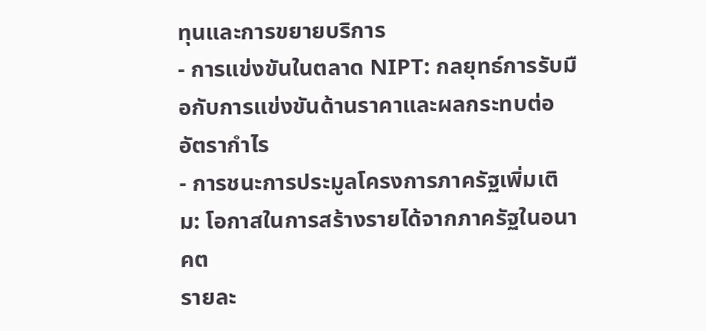ทุนและการขยายบริการ
- การแข่งขันในตลาด NIPT: กลยุทธ์การรับมือกับการแข่งขันด้านราคาและผลกระทบต่ออัตรากำไร
- การชนะการประมูลโครงการภาครัฐเพิ่มเติม: โอกาสในการสร้างรายได้จากภาครัฐในอนาคต
รายละ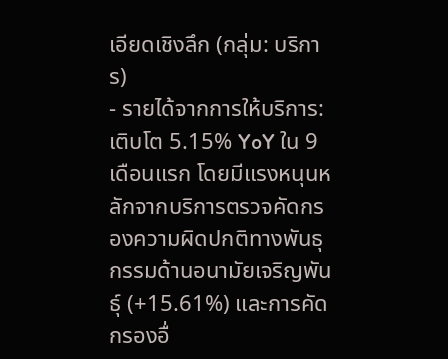เอียดเชิงลึก (กลุ่ม: บริการ)
- รายได้จากการให้บริการ: เติบโต 5.15% YoY ใน 9 เดือนแรก โดยมีแรงหนุนหลักจากบริการตรวจคัดกรองความผิดปกติทางพันธุกรรมด้านอนามัยเจริญพันธุ์ (+15.61%) และการคัดกรองอื่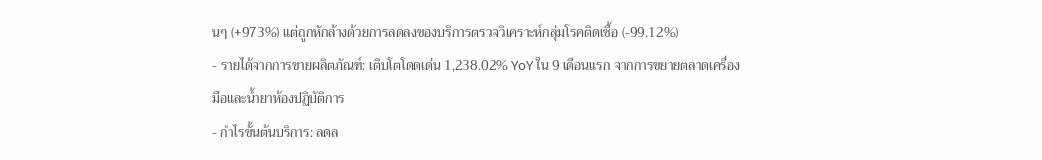นๆ (+973%) แต่ถูกหักล้างด้วยการลดลงของบริการตรวจวิเคราะห์กลุ่มโรคติดเชื้อ (-99.12%)
- รายได้จากการขายผลิตภัณฑ์: เติบโตโดดเด่น 1,238.02% YoY ใน 9 เดือนแรก จากการขยายตลาดเครื่องมือและน้ำยาห้องปฏิบัติการ
- กำไรขั้นต้นบริการ: ลดล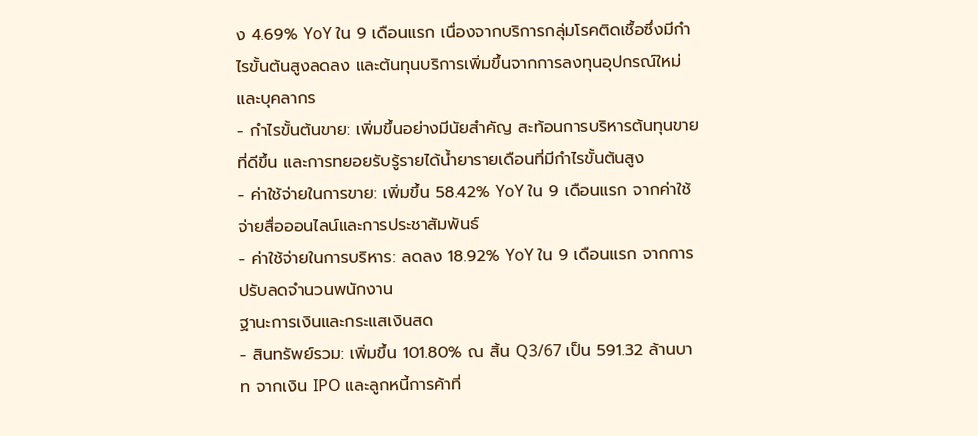ง 4.69% YoY ใน 9 เดือนแรก เนื่องจากบริการกลุ่มโรคติดเชื้อซึ่งมีกำไรขั้นต้นสูงลดลง และต้นทุนบริการเพิ่มขึ้นจากการลงทุนอุปกรณ์ใหม่และบุคลากร
- กำไรขั้นต้นขาย: เพิ่มขึ้นอย่างมีนัยสำคัญ สะท้อนการบริหารต้นทุนขายที่ดีขึ้น และการทยอยรับรู้รายได้น้ำยารายเดือนที่มีกำไรขั้นต้นสูง
- ค่าใช้จ่ายในการขาย: เพิ่มขึ้น 58.42% YoY ใน 9 เดือนแรก จากค่าใช้จ่ายสื่อออนไลน์และการประชาสัมพันธ์
- ค่าใช้จ่ายในการบริหาร: ลดลง 18.92% YoY ใน 9 เดือนแรก จากการปรับลดจำนวนพนักงาน
ฐานะการเงินและกระแสเงินสด
- สินทรัพย์รวม: เพิ่มขึ้น 101.80% ณ สิ้น Q3/67 เป็น 591.32 ล้านบาท จากเงิน IPO และลูกหนี้การค้าที่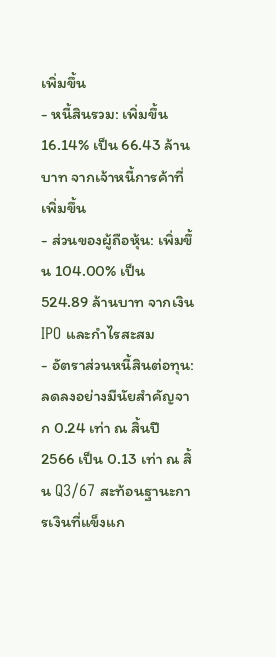เพิ่มขึ้น
- หนี้สินรวม: เพิ่มขึ้น 16.14% เป็น 66.43 ล้านบาท จากเจ้าหนี้การค้าที่เพิ่มขึ้น
- ส่วนของผู้ถือหุ้น: เพิ่มขึ้น 104.00% เป็น 524.89 ล้านบาท จากเงิน IPO และกำไรสะสม
- อัตราส่วนหนี้สินต่อทุน: ลดลงอย่างมีนัยสำคัญจาก 0.24 เท่า ณ สิ้นปี 2566 เป็น 0.13 เท่า ณ สิ้น Q3/67 สะท้อนฐานะการเงินที่แข็งแก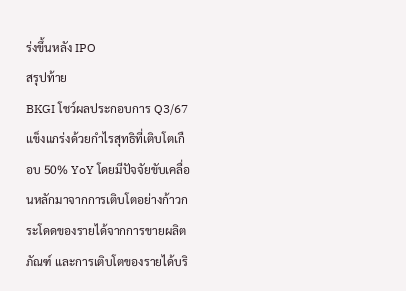ร่งขึ้นหลัง IPO
สรุปท้าย
BKGI โชว์ผลประกอบการ Q3/67 แข็งแกร่งด้วยกำไรสุทธิที่เติบโตเกือบ 50% YoY โดยมีปัจจัยขับเคลื่อนหลักมาจากการเติบโตอย่างก้าวกระโดดของรายได้จากการขายผลิตภัณฑ์ และการเติบโตของรายได้บริ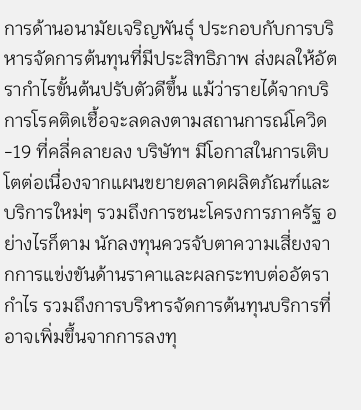การด้านอนามัยเจริญพันธุ์ ประกอบกับการบริหารจัดการต้นทุนที่มีประสิทธิภาพ ส่งผลให้อัตรากำไรขั้นต้นปรับตัวดีขึ้น แม้ว่ารายได้จากบริการโรคติดเชื้อจะลดลงตามสถานการณ์โควิด-19 ที่คลี่คลายลง บริษัทฯ มีโอกาสในการเติบโตต่อเนื่องจากแผนขยายตลาดผลิตภัณฑ์และบริการใหม่ๆ รวมถึงการชนะโครงการภาครัฐ อย่างไรก็ตาม นักลงทุนควรจับตาความเสี่ยงจากการแข่งขันด้านราคาและผลกระทบต่ออัตรากำไร รวมถึงการบริหารจัดการต้นทุนบริการที่อาจเพิ่มขึ้นจากการลงทุ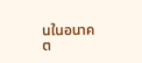นในอนาคต